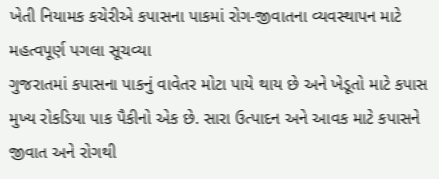ખેતી નિયામક કચેરીએ કપાસના પાકમાં રોગ-જીવાતના વ્યવસ્થાપન માટે મહત્વપૂર્ણ પગલા સૂચવ્યા
ગુજરાતમાં કપાસના પાકનું વાવેતર મોટા પાયે થાય છે અને ખેડૂતો માટે કપાસ મુખ્ય રોકડિયા પાક પૈકીનો એક છે. સારા ઉત્પાદન અને આવક માટે કપાસને જીવાત અને રોગથી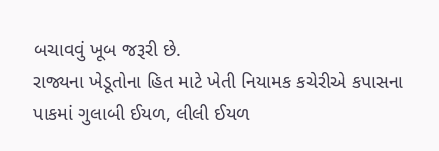બચાવવું ખૂબ જરૂરી છે.
રાજ્યના ખેડૂતોના હિત માટે ખેતી નિયામક કચેરીએ કપાસના પાકમાં ગુલાબી ઈયળ, લીલી ઈયળ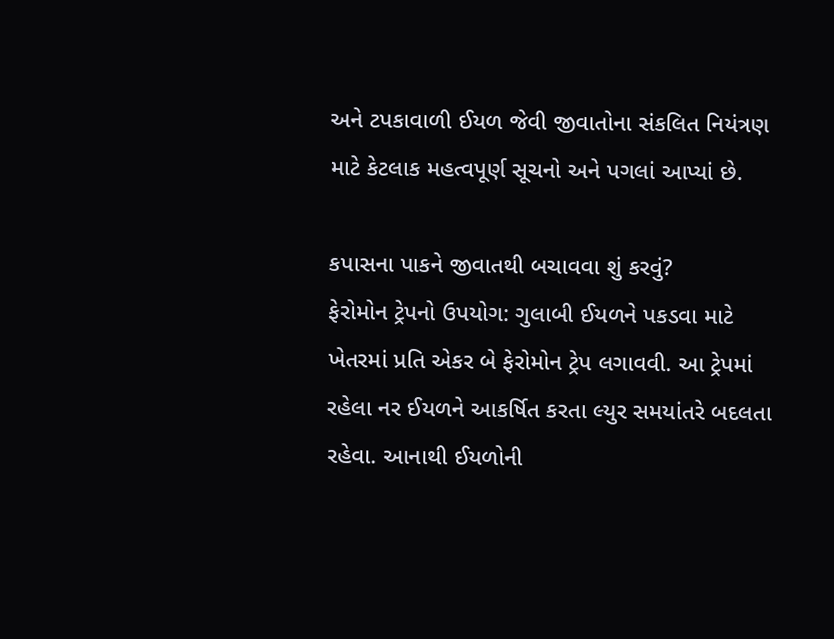અને ટપકાવાળી ઈયળ જેવી જીવાતોના સંકલિત નિયંત્રણ માટે કેટલાક મહત્વપૂર્ણ સૂચનો અને પગલાં આપ્યાં છે.

કપાસના પાકને જીવાતથી બચાવવા શું કરવું?
ફેરોમોન ટ્રેપનો ઉપયોગ: ગુલાબી ઈયળને પકડવા માટે ખેતરમાં પ્રતિ એકર બે ફેરોમોન ટ્રેપ લગાવવી. આ ટ્રેપમાં રહેલા નર ઈયળને આકર્ષિત કરતા લ્યુર સમયાંતરે બદલતા રહેવા. આનાથી ઈયળોની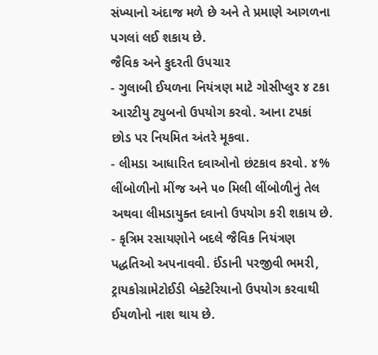સંખ્યાનો અંદાજ મળે છે અને તે પ્રમાણે આગળના પગલાં લઈ શકાય છે.
જૈવિક અને કુદરતી ઉપચાર
- ગુલાબી ઈયળના નિયંત્રણ માટે ગોસીપ્લુર ૪ ટકા આરટીયુ ટ્યુબનો ઉપયોગ કરવો. આના ટપકાં છોડ પર નિયમિત અંતરે મૂકવા.
- લીમડા આધારિત દવાઓનો છંટકાવ કરવો. ૪% લીંબોળીનો મીંજ અને ૫૦ મિલી લીંબોળીનું તેલ અથવા લીમડાયુક્ત દવાનો ઉપયોગ કરી શકાય છે.
- કૃત્રિમ રસાયણોને બદલે જૈવિક નિયંત્રણ પદ્ધતિઓ અપનાવવી. ઈંડાની પરજીવી ભમરી, ટ્રાયકોગ્રામેટોઈડી બેક્ટેરિયાનો ઉપયોગ કરવાથી ઈયળોનો નાશ થાય છે.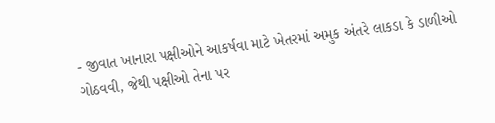- જીવાત ખાનારા પક્ષીઓને આકર્ષવા માટે ખેતરમાં અમુક અંતરે લાકડા કે ડાળીઓ ગોઠવવી, જેથી પક્ષીઓ તેના પર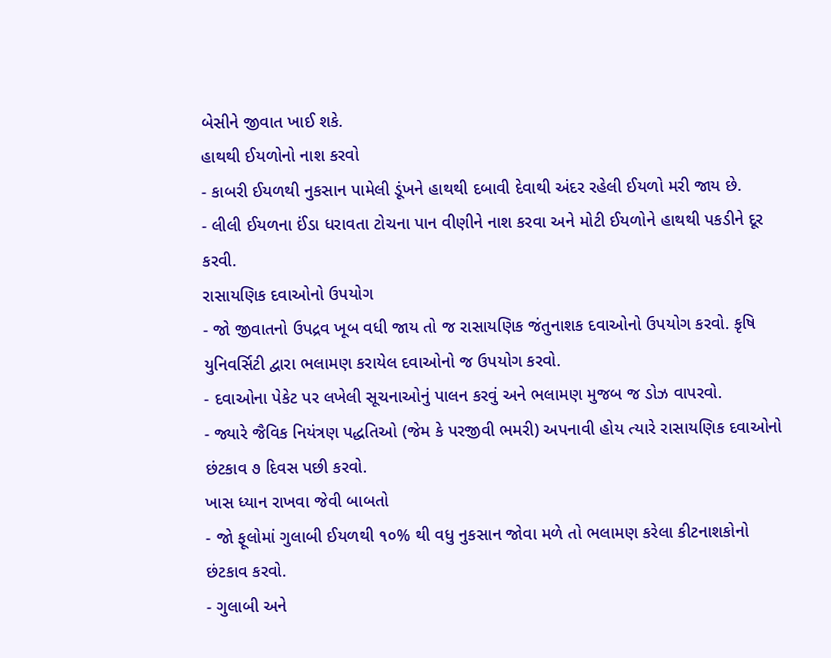બેસીને જીવાત ખાઈ શકે.
હાથથી ઈયળોનો નાશ કરવો
- કાબરી ઈયળથી નુકસાન પામેલી ડૂંખને હાથથી દબાવી દેવાથી અંદર રહેલી ઈયળો મરી જાય છે.
- લીલી ઈયળના ઈંડા ધરાવતા ટોચના પાન વીણીને નાશ કરવા અને મોટી ઈયળોને હાથથી પકડીને દૂર કરવી.
રાસાયણિક દવાઓનો ઉપયોગ
- જો જીવાતનો ઉપદ્રવ ખૂબ વધી જાય તો જ રાસાયણિક જંતુનાશક દવાઓનો ઉપયોગ કરવો. કૃષિ યુનિવર્સિટી દ્વારા ભલામણ કરાયેલ દવાઓનો જ ઉપયોગ કરવો.
- દવાઓના પેકેટ પર લખેલી સૂચનાઓનું પાલન કરવું અને ભલામણ મુજબ જ ડોઝ વાપરવો.
- જ્યારે જૈવિક નિયંત્રણ પદ્ધતિઓ (જેમ કે પરજીવી ભમરી) અપનાવી હોય ત્યારે રાસાયણિક દવાઓનો છંટકાવ ૭ દિવસ પછી કરવો.
ખાસ ધ્યાન રાખવા જેવી બાબતો
- જો ફૂલોમાં ગુલાબી ઈયળથી ૧૦% થી વધુ નુકસાન જોવા મળે તો ભલામણ કરેલા કીટનાશકોનો છંટકાવ કરવો.
- ગુલાબી અને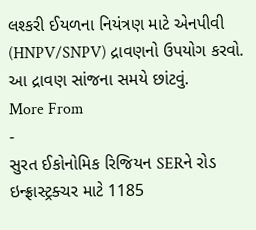લશ્કરી ઈયળના નિયંત્રણ માટે એનપીવી (HNPV/SNPV) દ્રાવણનો ઉપયોગ કરવો. આ દ્રાવણ સાંજના સમયે છાંટવું.
More From
-
સુરત ઈકોનોમિક રિજિયન SERને રોડ ઇન્ફ્રાસ્ટ્રક્ચર માટે 1185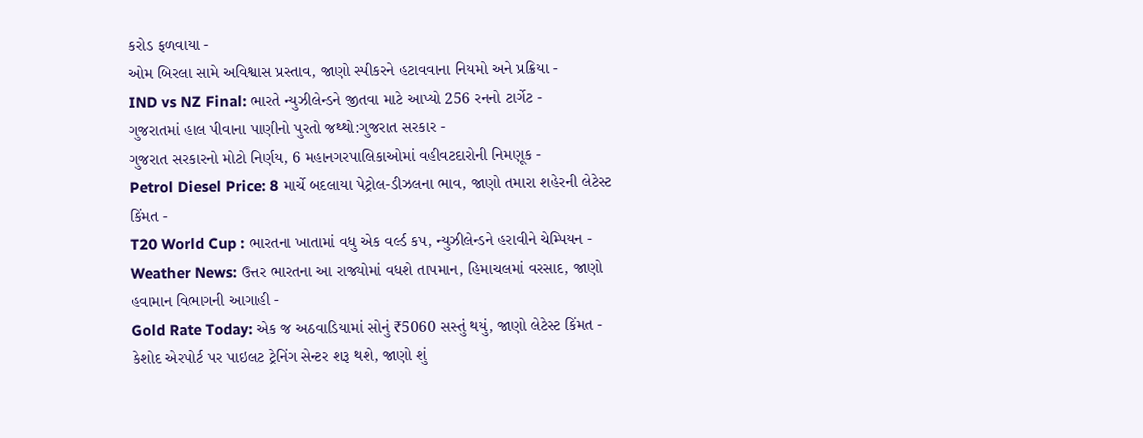કરોડ ફળવાયા -
ઓમ બિરલા સામે અવિશ્વાસ પ્રસ્તાવ, જાણો સ્પીકરને હટાવવાના નિયમો અને પ્રક્રિયા -
IND vs NZ Final: ભારતે ન્યુઝીલેન્ડને જીતવા માટે આપ્યો 256 રનનો ટાર્ગેટ -
ગુજરાતમાં હાલ પીવાના પાણીનો પુરતો જથ્થો:ગુજરાત સરકાર -
ગુજરાત સરકારનો મોટો નિર્ણય, 6 મહાનગરપાલિકાઓમાં વહીવટદારોની નિમણૂક -
Petrol Diesel Price: 8 માર્ચે બદલાયા પેટ્રોલ-ડીઝલના ભાવ, જાણો તમારા શહેરની લેટેસ્ટ કિંમત -
T20 World Cup : ભારતના ખાતામાં વધુ એક વર્લ્ડ કપ, ન્યુઝીલેન્ડને હરાવીને ચેમ્પિયન -
Weather News: ઉત્તર ભારતના આ રાજ્યોમાં વધશે તાપમાન, હિમાચલમાં વરસાદ, જાણો હવામાન વિભાગની આગાહી -
Gold Rate Today: એક જ અઠવાડિયામાં સોનું ₹5060 સસ્તું થયું, જાણો લેટેસ્ટ કિંમત -
કેશોદ એરપોર્ટ પર પાઇલટ ટ્રેનિંગ સેન્ટર શરૂ થશે, જાણો શું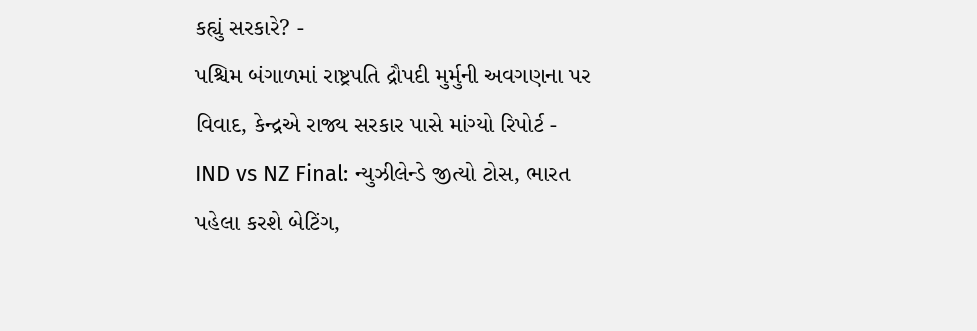કહ્યું સરકારે? -
પશ્ચિમ બંગાળમાં રાષ્ટ્રપતિ દ્રૌપદી મુર્મુની અવગણના પર વિવાદ, કેન્દ્રએ રાજ્ય સરકાર પાસે માંગ્યો રિપોર્ટ -
IND vs NZ Final: ન્યુઝીલેન્ડે જીત્યો ટોસ, ભારત પહેલા કરશે બેટિંગ,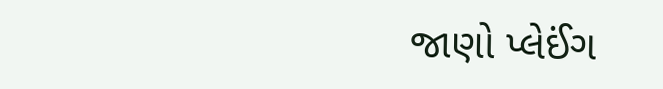જાણો પ્લેઈંગ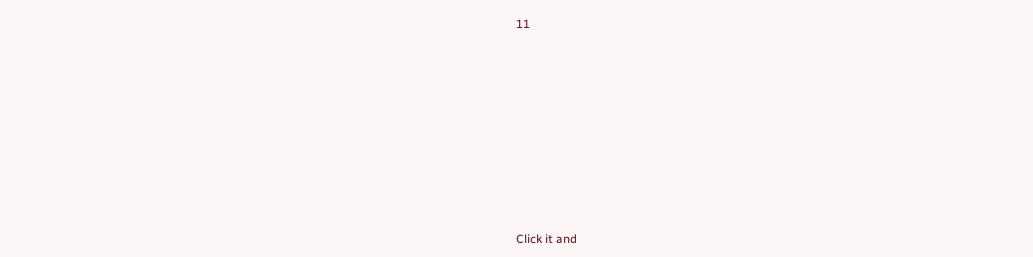11









Click it and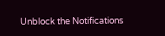Unblock the Notifications